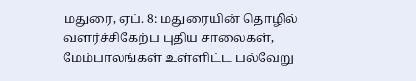மதுரை, ஏப். 8: மதுரையின் தொழில் வளர்ச்சிகேற்ப புதிய சாலைகள், மேம்பாலங்கள் உள்ளிட்ட பல்வேறு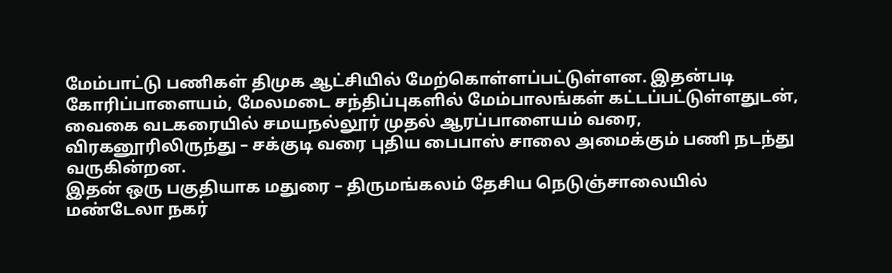மேம்பாட்டு பணிகள் திமுக ஆட்சியில் மேற்கொள்ளப்பட்டுள்ளன. இதன்படி கோரிப்பாளையம், மேலமடை சந்திப்புகளில் மேம்பாலங்கள் கட்டப்பட்டுள்ளதுடன், வைகை வடகரையில் சமயநல்லூர் முதல் ஆரப்பாளையம் வரை, விரகனூரிலிருந்து – சக்குடி வரை புதிய பைபாஸ் சாலை அமைக்கும் பணி நடந்து வருகின்றன.
இதன் ஒரு பகுதியாக மதுரை – திருமங்கலம் தேசிய நெடுஞ்சாலையில் மண்டேலா நகர்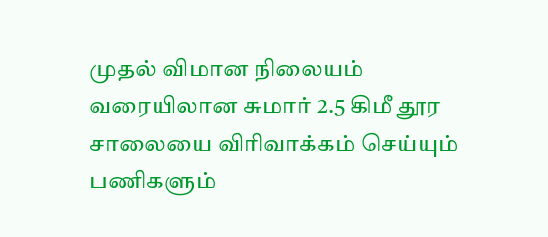முதல் விமான நிலையம் வரையிலான சுமார் 2.5 கிமீ தூர சாலையை விரிவாக்கம் செய்யும் பணிகளும்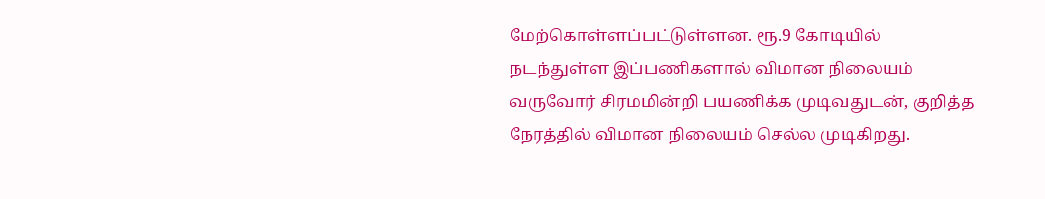மேற்கொள்ளப்பட்டுள்ளன. ரூ.9 கோடியில் நடந்துள்ள இப்பணிகளால் விமான நிலையம் வருவோர் சிரமமின்றி பயணிக்க முடிவதுடன், குறித்த நேரத்தில் விமான நிலையம் செல்ல முடிகிறது.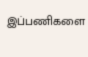இப்பணிகளை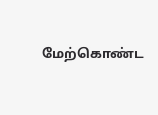மேற்கொண்ட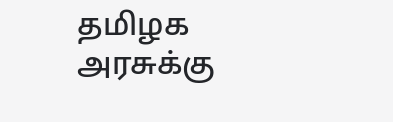தமிழக அரசுக்கு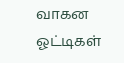வாகன ஓட்டிகள்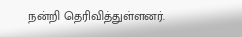நன்றி தெரிவித்துள்ளனர்.